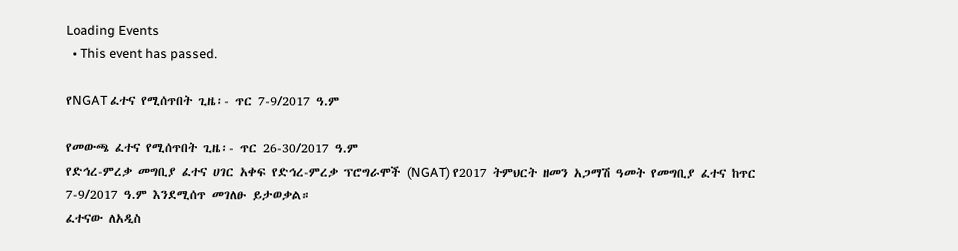Loading Events
  • This event has passed.

የNGAT ፈተና የሚሰጥበት ጊዜ፡- ጥር 7-9/2017 ዓ.ም

የመውጫ ፈተና የሚሰጥበት ጊዜ፡- ጥር 26-30/2017 ዓ.ም
የድኅረ-ምረቃ መግቢያ ፈተና ሀገር አቀፍ የድኅረ-ምረቃ ፕሮግራሞች (NGAT) የ2017 ትምህርት ዘመን አጋማሽ ዓመት የመግቢያ ፈተና ከጥር 7-9/2017 ዓ.ም እንደሚሰጥ መገለፁ ይታወቃል።
ፈተናው ለአዲስ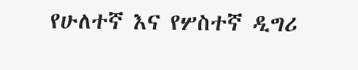የሁለተኛ እና የሦስተኛ ዲግሪ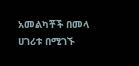አመልካቾች በመላ ሀገሪቱ በሚገኙ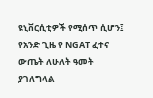ዩኒቨርሲቲዎች የሚሰጥ ሲሆን፤ የአንድ ጊዜ የ NGAT ፈተና ውጤት ለሁለት ዓመት ያገለግላል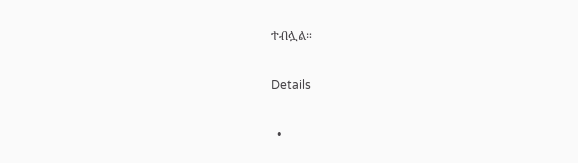ተብሏል።

Details

  •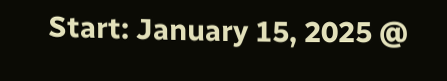Start: January 15, 2025 @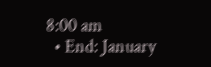8:00 am
  • End: January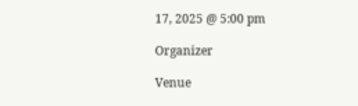17, 2025 @ 5:00 pm

Organizer

Venue